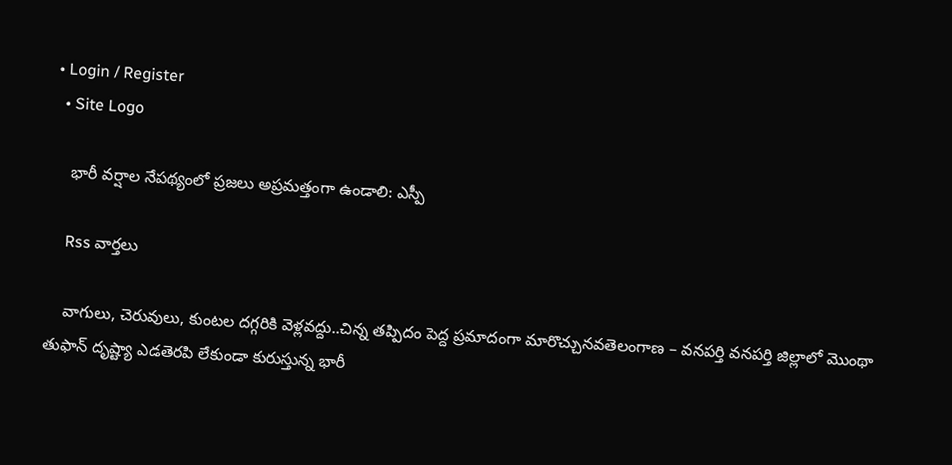• Login / Register
  • Site Logo

    భారీ వర్షాల నేపథ్యంలో ప్రజలు అప్రమత్తంగా ఉండాలి: ఎస్పీ

    Rss వార్తలు

    వాగులు, చెరువులు, కుంటల దగ్గరికి వెళ్లవద్దు..చిన్న తప్పిదం పెద్ద ప్రమాదంగా మారొచ్చునవతెలంగాణ – వనపర్తి వనపర్తి జిల్లాలో మొంథా తుఫాన్ దృష్ట్యా ఎడతెరపి లేకుండా కురుస్తున్న భారీ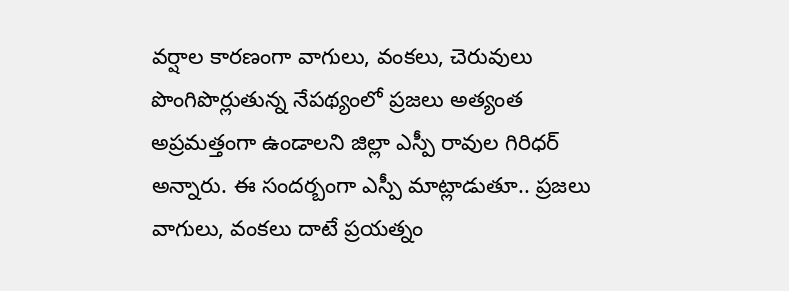వర్షాల కారణంగా వాగులు, వంకలు, చెరువులు పొంగిపొర్లుతున్న నేపథ్యంలో ప్రజలు అత్యంత అప్రమత్తంగా ఉండాలని జిల్లా ఎస్పీ రావుల గిరిధర్ అన్నారు. ఈ సందర్బంగా ఎస్పీ మాట్లాడుతూ.. ప్రజలు వాగులు, వంకలు దాటే ప్రయత్నం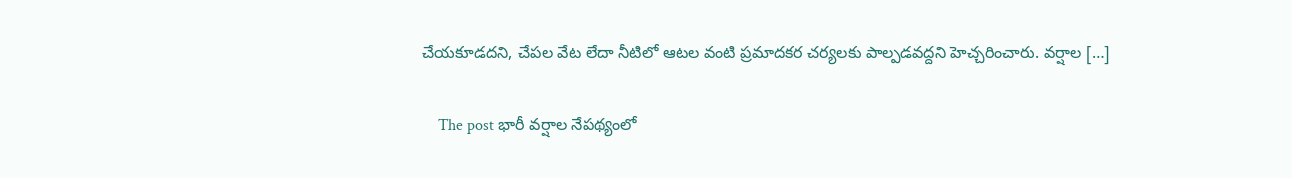చేయకూడదని, చేపల వేట లేదా నీటిలో ఆటల వంటి ప్రమాదకర చర్యలకు పాల్పడవద్దని హెచ్చరించారు. వర్షాల […]

    The post భారీ వర్షాల నేపథ్యంలో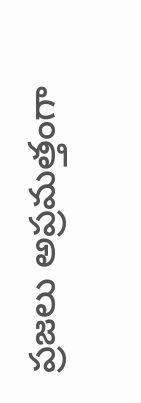ప్రజలు అప్రమత్తంగా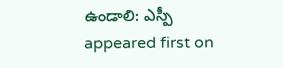ఉండాలి: ఎస్పీ appeared first on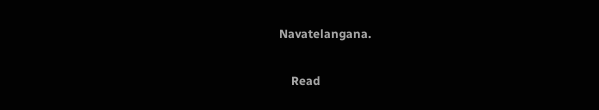Navatelangana.

    Read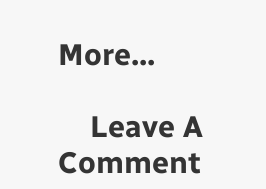More...

    Leave A Comment